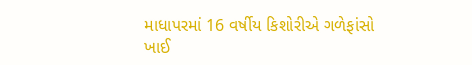માધાપરમાં 16 વર્ષીય કિશોરીએ ગળેફાંસો ખાઈ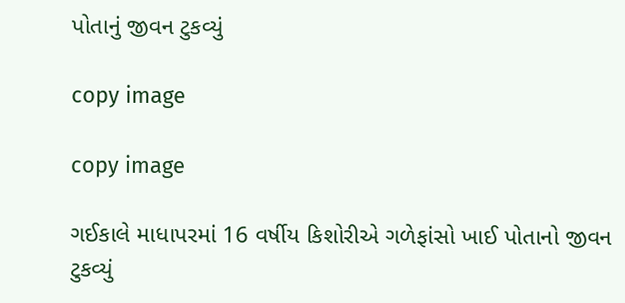પોતાનું જીવન ટુકવ્યું

copy image

copy image

ગઈકાલે માધાપરમાં 16 વર્ષીય કિશોરીએ ગળેફાંસો ખાઈ પોતાનો જીવન  ટુકવ્યું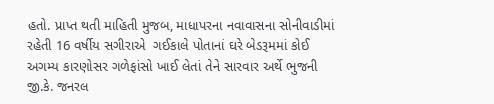હતો. પ્રાપ્ત થતી માહિતી મુજબ, માધાપરના નવાવાસના સોનીવાડીમાં રહેતી 16 વર્ષીય સગીરાએ  ગઈકાલે પોતાનાં ઘરે બેડરૂમમાં કોઈ અગમ્ય કારણોસર ગળેફાંસો ખાઈ લેતાં તેને સારવાર અર્થે ભુજની જી.કે. જનરલ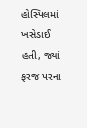હોસ્પિલમાં ખસેડાઈ હતી, જ્યાં ફરજ પરના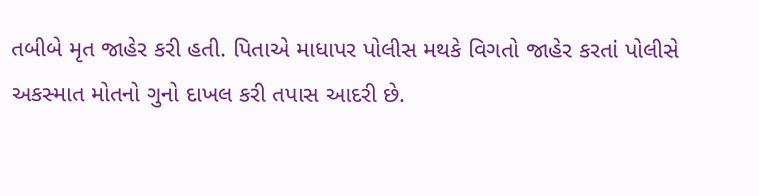તબીબે મૃત જાહેર કરી હતી. પિતાએ માધાપર પોલીસ મથકે વિગતો જાહેર કરતાં પોલીસે અકસ્માત મોતનો ગુનો દાખલ કરી તપાસ આદરી છે.